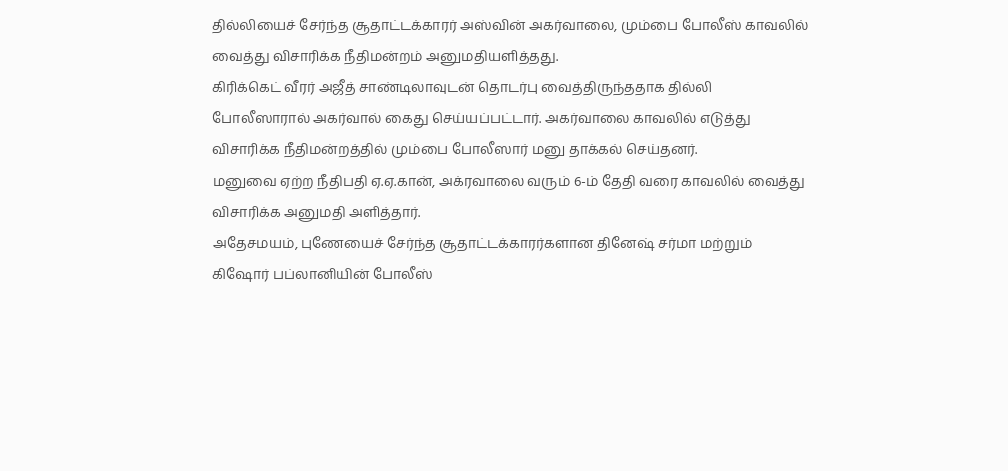தில்லியைச் சேர்ந்த சூதாட்டக்காரர் அஸ்வின் அகர்வாலை, மும்பை போலீஸ் காவலில் வைத்து விசாரிக்க நீதிமன்றம் அனுமதியளித்தது.
கிரிக்கெட் வீரர் அஜீத் சாண்டிலாவுடன் தொடர்பு வைத்திருந்ததாக தில்லி போலீஸாரால் அகர்வால் கைது செய்யப்பட்டார். அகர்வாலை காவலில் எடுத்து விசாரிக்க நீதிமன்றத்தில் மும்பை போலீஸார் மனு தாக்கல் செய்தனர்.
மனுவை ஏற்ற நீதிபதி ஏ.ஏ.கான், அக்ரவாலை வரும் 6-ம் தேதி வரை காவலில் வைத்து விசாரிக்க அனுமதி அளித்தார்.
அதேசமயம், புணேயைச் சேர்ந்த சூதாட்டக்காரர்களான தினேஷ் சர்மா மற்றும் கிஷோர் பப்லானியின் போலீஸ்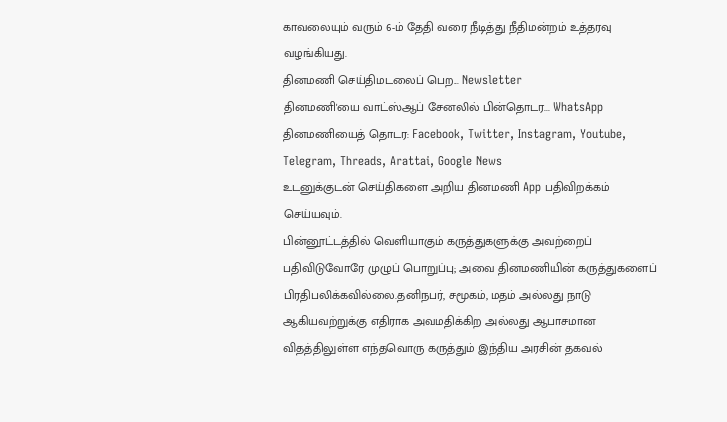காவலையும் வரும் 6-ம் தேதி வரை நீடித்து நீதிமன்றம் உத்தரவு வழங்கியது.
தினமணி செய்திமடலைப் பெற... Newsletter
தினமணி'யை வாட்ஸ்ஆப் சேனலில் பின்தொடர... WhatsApp
தினமணியைத் தொடர: Facebook, Twitter, Instagram, Youtube, Telegram, Threads, Arattai, Google News
உடனுக்குடன் செய்திகளை அறிய தினமணி App பதிவிறக்கம் செய்யவும்.
பின்னூட்டத்தில் வெளியாகும் கருத்துகளுக்கு அவற்றைப் பதிவிடுவோரே முழுப் பொறுப்பு; அவை தினமணியின் கருத்துகளைப் பிரதிபலிக்கவில்லை.தனிநபர், சமூகம், மதம் அல்லது நாடு ஆகியவற்றுக்கு எதிராக அவமதிக்கிற அல்லது ஆபாசமான விதத்திலுள்ள எந்தவொரு கருத்தும் இந்திய அரசின் தகவல்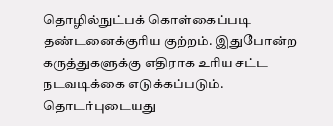தொழில்நுட்பக் கொள்கைப்படி தண்டனைக்குரிய குற்றம். இதுபோன்ற கருத்துகளுக்கு எதிராக உரிய சட்ட நடவடிக்கை எடுக்கப்படும்.
தொடர்புடையது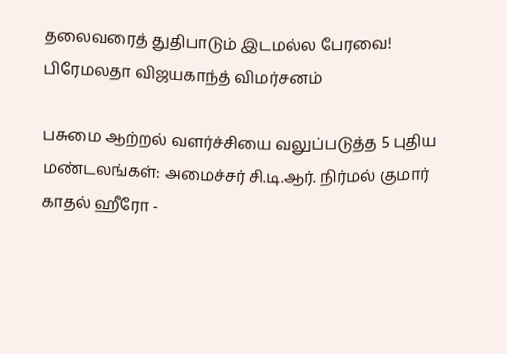தலைவரைத் துதிபாடும் இடமல்ல பேரவை! பிரேமலதா விஜயகாந்த் விமர்சனம்

பசுமை ஆற்றல் வளர்ச்சியை வலுப்படுத்த 5 புதிய மண்டலங்கள்: அமைச்சர் சி.டி.ஆர். நிர்மல் குமார்
காதல் ஹீரோ -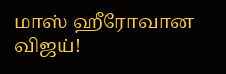மாஸ் ஹீரோவான விஜய்!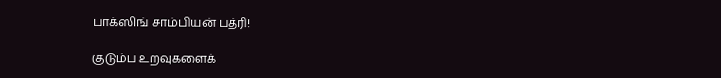பாக்ஸிங் சாம்பியன் பத்ரி!

குடும்ப உறவுகளைக்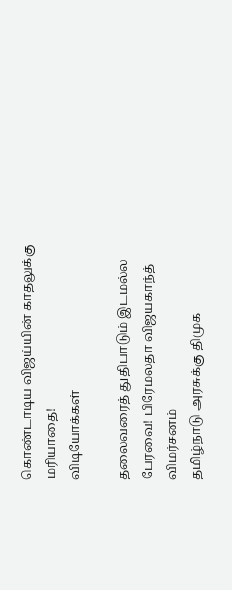கொண்டாடிய விஜய்யின் காதலுக்கு மரியாதை!
விடியோக்கள்

தலைவரைத் துதிபாடும் இடமல்ல பேரவை! பிரேமலதா விஜயகாந்த் விமர்சனம்
தமிழ்நாடு அரசுக்கு திமுக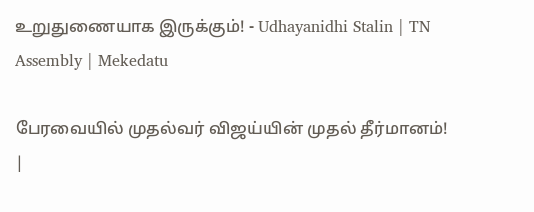உறுதுணையாக இருக்கும்! - Udhayanidhi Stalin | TN Assembly | Mekedatu

பேரவையில் முதல்வர் விஜய்யின் முதல் தீர்மானம்! |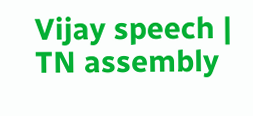Vijay speech | TN assembly